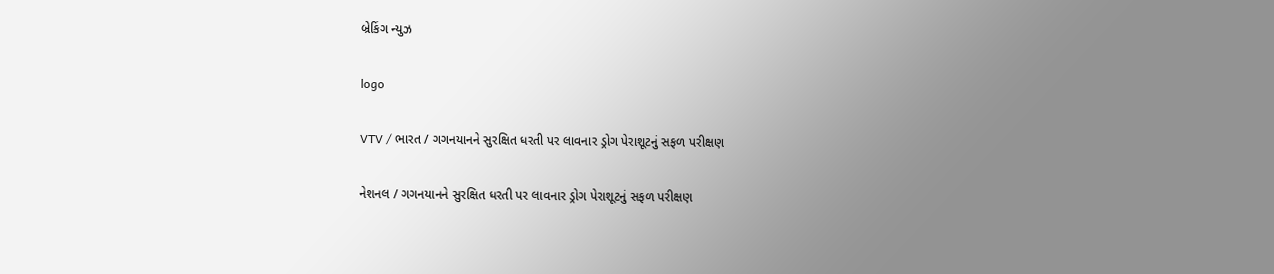બ્રેકિંગ ન્યુઝ

logo

VTV / ભારત / ગગનયાનને સુરક્ષિત ધરતી પર લાવનાર ડ્રોગ પેરાશૂટનું સફળ પરીક્ષણ

નેશનલ / ગગનયાનને સુરક્ષિત ધરતી પર લાવનાર ડ્રોગ પેરાશૂટનું સફળ પરીક્ષણ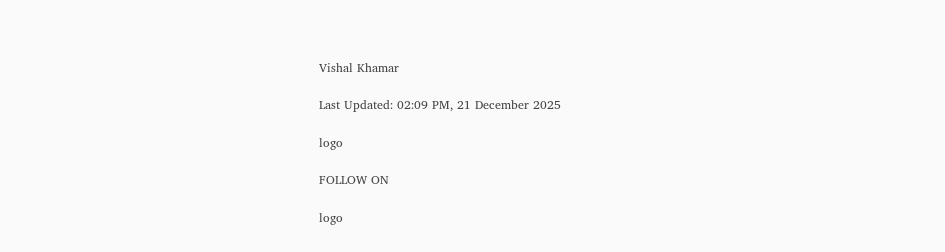Vishal Khamar

Last Updated: 02:09 PM, 21 December 2025

logo

FOLLOW ON

logo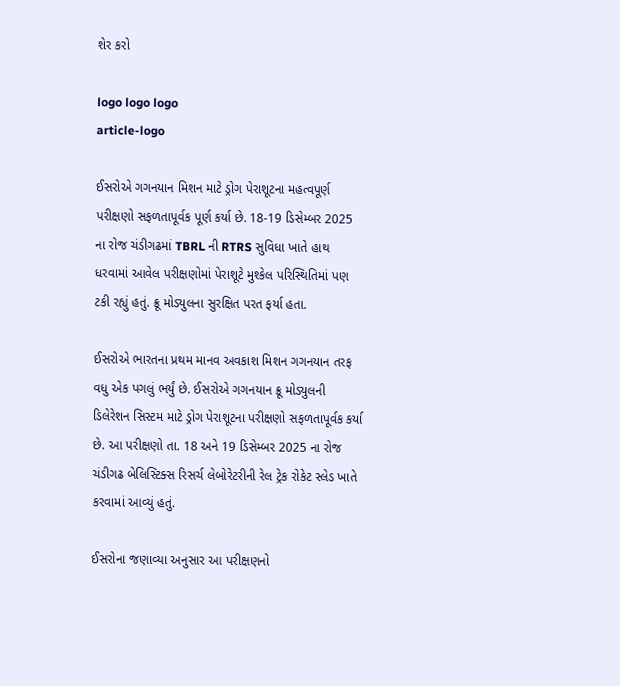શેર કરો

logo logo logo
article-logo

ઈસરોએ ગગનયાન મિશન માટે ડ્રોગ પેરાશૂટના મહત્વપૂર્ણ પરીક્ષણો સફળતાપૂર્વક પૂર્ણ કર્યા છે. 18-19 ડિસેમ્બર 2025 ના રોજ ચંડીગઢમાં TBRL ની RTRS સુવિધા ખાતે હાથ ધરવામાં આવેલ પરીક્ષણોમાં પેરાશૂટે મુશ્કેલ પરિસ્થિતિમાં પણ ટકી રહ્યું હતું. ક્રૂ મોડ્યુલના સુરક્ષિત પરત ફર્યા હતા.

ઈસરોએ ભારતના પ્રથમ માનવ અવકાશ મિશન ગગનયાન તરફ વધુ એક પગલું ભર્યું છે. ઈસરોએ ગગનયાન ક્રૂ મોડ્યુલની ડિલેરેશન સિસ્ટમ માટે ડ્રોગ પેરાશૂટના પરીક્ષણો સફળતાપૂર્વક કર્યા છે. આ પરીક્ષણો તા. 18 અને 19 ડિસેમ્બર 2025 ના રોજ ચંડીગઢ બેલિસ્ટિક્સ રિસર્ચ લેબોરેટરીની રેલ ટ્રેક રોકેટ સ્લેડ ખાતે કરવામાં આવ્યું હતું.

ઈસરોના જણાવ્યા અનુસાર આ પરીક્ષણનો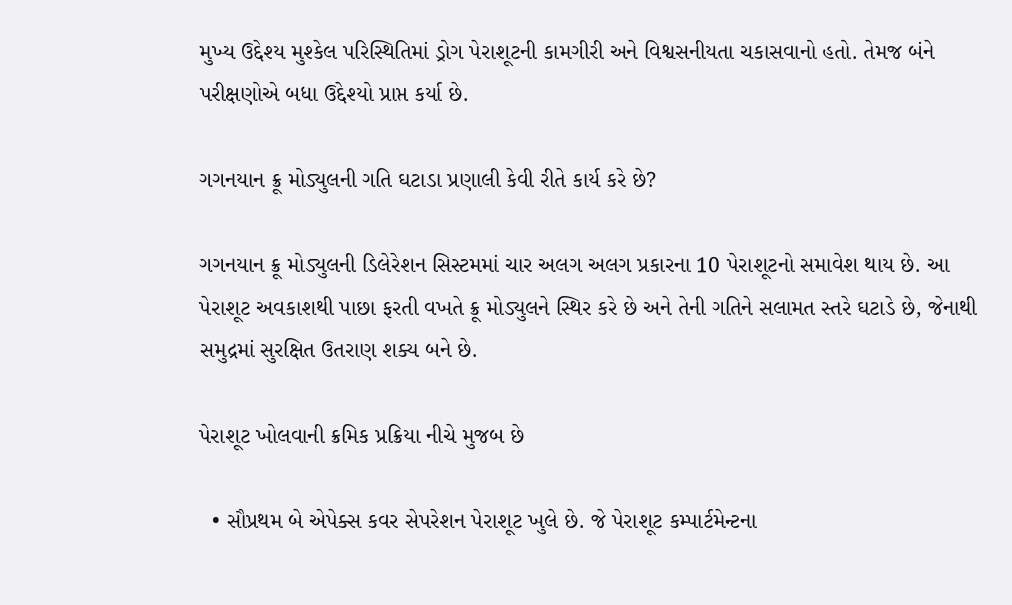મુખ્ય ઉદ્દેશ્ય મુશ્કેલ પરિસ્થિતિમાં ડ્રોગ પેરાશૂટની કામગીરી અને વિશ્વસનીયતા ચકાસવાનો હતો. તેમજ બંને પરીક્ષણોએ બધા ઉદ્દેશ્યો પ્રાપ્ત કર્યા છે.

ગગનયાન ક્રૂ મોડ્યુલની ગતિ ઘટાડા પ્રણાલી કેવી રીતે કાર્ય કરે છે?

ગગનયાન ક્રૂ મોડ્યુલની ડિલેરેશન સિસ્ટમમાં ચાર અલગ અલગ પ્રકારના 10 પેરાશૂટનો સમાવેશ થાય છે. આ પેરાશૂટ અવકાશથી પાછા ફરતી વખતે ક્રૂ મોડ્યુલને સ્થિર કરે છે અને તેની ગતિને સલામત સ્તરે ઘટાડે છે, જેનાથી સમુદ્રમાં સુરક્ષિત ઉતરાણ શક્ય બને છે.

પેરાશૂટ ખોલવાની ક્રમિક પ્રક્રિયા નીચે મુજબ છે

  • સૌપ્રથમ બે એપેક્સ કવર સેપરેશન પેરાશૂટ ખુલે છે. જે પેરાશૂટ કમ્પાર્ટમેન્ટના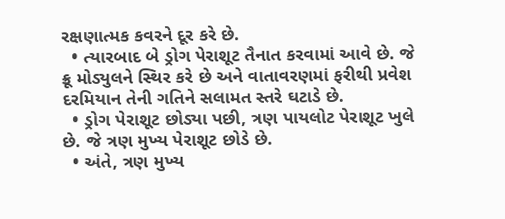રક્ષણાત્મક કવરને દૂર કરે છે.
  • ત્યારબાદ બે ડ્રોગ પેરાશૂટ તૈનાત કરવામાં આવે છે. જે ક્રૂ મોડ્યુલને સ્થિર કરે છે અને વાતાવરણમાં ફરીથી પ્રવેશ દરમિયાન તેની ગતિને સલામત સ્તરે ઘટાડે છે.
  • ડ્રોગ પેરાશૂટ છોડ્યા પછી, ત્રણ પાયલોટ પેરાશૂટ ખુલે છે. જે ત્રણ મુખ્ય પેરાશૂટ છોડે છે.
  • અંતે, ત્રણ મુખ્ય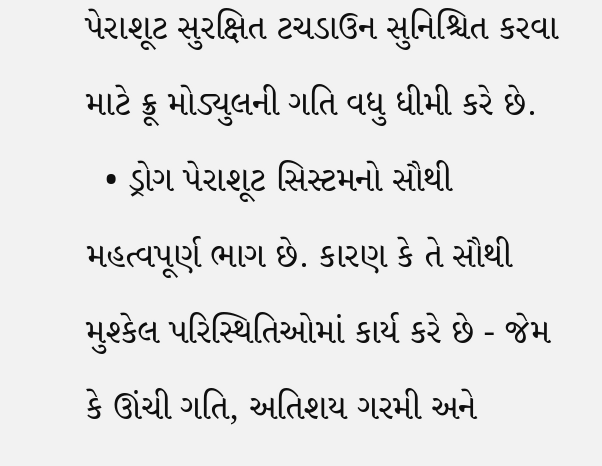પેરાશૂટ સુરક્ષિત ટચડાઉન સુનિશ્ચિત કરવા માટે ક્રૂ મોડ્યુલની ગતિ વધુ ધીમી કરે છે.
  • ડ્રોગ પેરાશૂટ સિસ્ટમનો સૌથી મહત્વપૂર્ણ ભાગ છે. કારણ કે તે સૌથી મુશ્કેલ પરિસ્થિતિઓમાં કાર્ય કરે છે - જેમ કે ઊંચી ગતિ, અતિશય ગરમી અને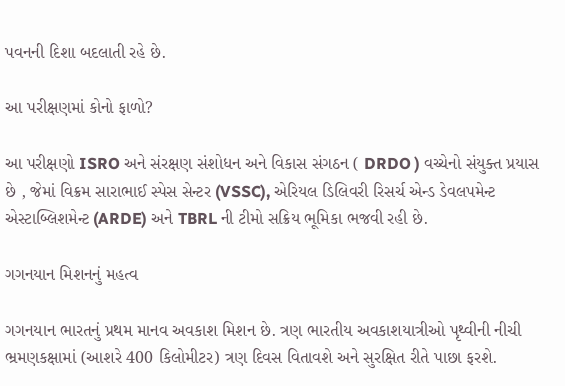પવનની દિશા બદલાતી રહે છે.

આ પરીક્ષણમાં કોનો ફાળો?

આ પરીક્ષણો ISRO અને સંરક્ષણ સંશોધન અને વિકાસ સંગઠન ( DRDO ) વચ્ચેનો સંયુક્ત પ્રયાસ છે , જેમાં વિક્રમ સારાભાઈ સ્પેસ સેન્ટર (VSSC), એરિયલ ડિલિવરી રિસર્ચ એન્ડ ડેવલપમેન્ટ એસ્ટાબ્લિશમેન્ટ (ARDE) અને TBRL ની ટીમો સક્રિય ભૂમિકા ભજવી રહી છે.

ગગનયાન મિશનનું મહત્વ

ગગનયાન ભારતનું પ્રથમ માનવ અવકાશ મિશન છે. ત્રણ ભારતીય અવકાશયાત્રીઓ પૃથ્વીની નીચી ભ્રમણકક્ષામાં (આશરે 400 કિલોમીટર) ત્રણ દિવસ વિતાવશે અને સુરક્ષિત રીતે પાછા ફરશે.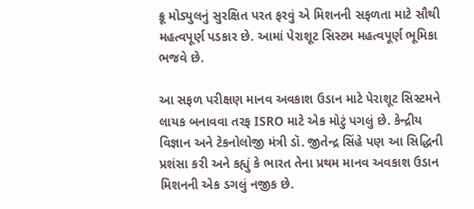ક્રૂ મોડ્યુલનું સુરક્ષિત પરત ફરવું એ મિશનની સફળતા માટે સૌથી મહત્વપૂર્ણ પડકાર છે. આમાં પેરાશૂટ સિસ્ટમ મહત્વપૂર્ણ ભૂમિકા ભજવે છે.

આ સફળ પરીક્ષણ માનવ અવકાશ ઉડાન માટે પેરાશૂટ સિસ્ટમને લાયક બનાવવા તરફ ISRO માટે એક મોટું પગલું છે. કેન્દ્રીય વિજ્ઞાન અને ટેકનોલોજી મંત્રી ડૉ. જીતેન્દ્ર સિંહે પણ આ સિદ્ધિની પ્રશંસા કરી અને કહ્યું કે ભારત તેના પ્રથમ માનવ અવકાશ ઉડાન મિશનની એક ડગલું નજીક છે.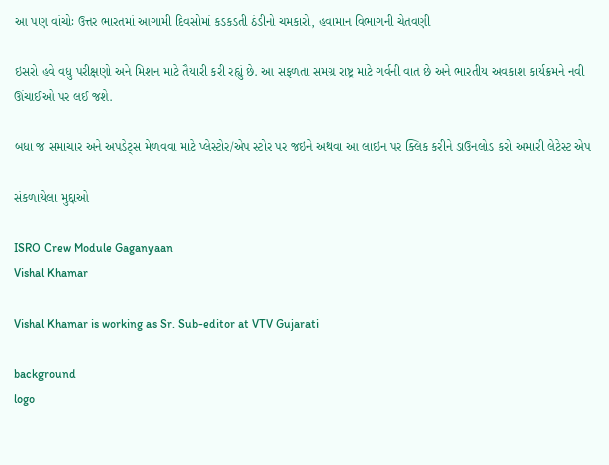આ પણ વાંચોઃ ઉત્તર ભારતમાં આગામી દિવસોમાં કડકડતી ઠંડીનો ચમકારો, હવામાન વિભાગની ચેતવણી

ઇસરો હવે વધુ પરીક્ષણો અને મિશન માટે તૈયારી કરી રહ્યું છે. આ સફળતા સમગ્ર રાષ્ટ્ર માટે ગર્વની વાત છે અને ભારતીય અવકાશ કાર્યક્રમને નવી ઊંચાઈઓ પર લઈ જશે.

બધા જ સમાચાર અને અપડેટ્સ મેળવવા માટે પ્લેસ્ટોર/એપ સ્ટોર પર જઇને અથવા આ લાઇન પર ક્લિક કરીને ડાઉનલોડ કરો અમારી લેટેસ્ટ એપ

સંકળાયેલા મુદ્દાઓ

ISRO Crew Module Gaganyaan
Vishal Khamar

Vishal Khamar is working as Sr. Sub-editor at VTV Gujarati

background
logo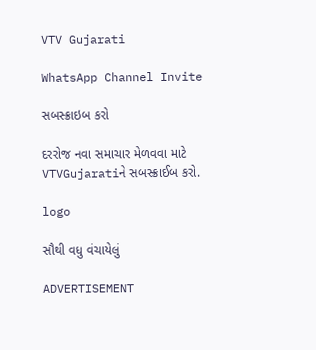VTV Gujarati

WhatsApp Channel Invite

સબસ્ક્રાઇબ કરો

દરરોજ નવા સમાચાર મેળવવા માટે VTVGujaratiને સબસ્ક્રાઈબ કરો.

logo

સૌથી વધુ વંચાયેલું

ADVERTISEMENT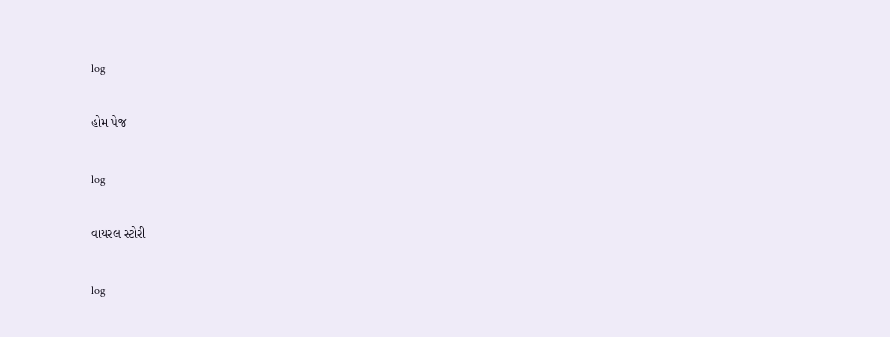log

હોમ પેજ

log

વાયરલ સ્ટોરી

log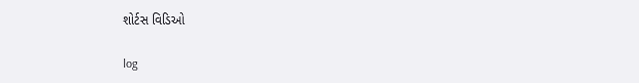શોર્ટસ વિડિઓ

log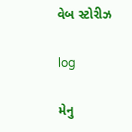વેબ સ્ટોરીઝ

log

મેનુ